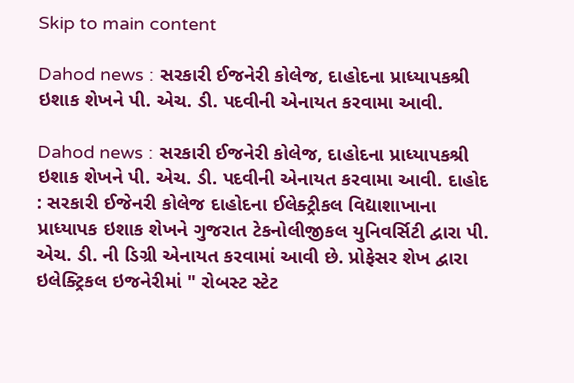Skip to main content

Dahod news : સરકારી ઈજનેરી કોલેજ, દાહોદના પ્રાધ્યાપકશ્રી ઇશાક શેખને પી. એચ. ડી. પદવીની એનાયત કરવામા આવી.

Dahod news : સરકારી ઈજનેરી કોલેજ, દાહોદના પ્રાધ્યાપકશ્રી ઇશાક શેખને પી. એચ. ડી. પદવીની એનાયત કરવામા આવી. દાહોદ : સરકારી ઈજેનરી કોલેજ દાહોદના ઈલેક્ટ્રીકલ વિદ્યાશાખાના પ્રાધ્યાપક ઇશાક શેખને ગુજરાત ટેકનોલીજીકલ યુનિવર્સિટી દ્વારા પી. એચ. ડી. ની ડિગ્રી એનાયત કરવામાં આવી છે. પ્રોફેસર શેખ દ્વારા ઇલેક્ટ્રિકલ ઇજનેરીમાં " રોબસ્ટ સ્ટેટ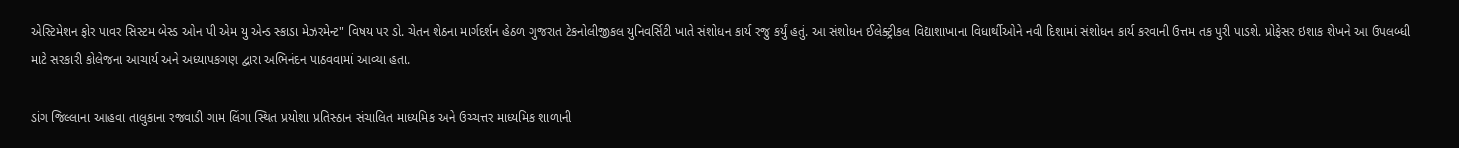એસ્ટિમેશન ફોર પાવર સિસ્ટમ બેસ્ડ ઓન પી એમ યુ એન્ડ સ્કાડા મેઝરમેન્ટ" વિષય પર ડો. ચેતન શેઠના માર્ગદર્શન હેઠળ ગુજરાત ટેકનોલીજીકલ યુનિવર્સિટી ખાતે સંશોધન કાર્ય રજુ કર્યું હતું. આ સંશોધન ઈલેક્ટ્રીકલ વિદ્યાશાખાના વિધાર્થીઓને નવી દિશામાં સંશોધન કાર્ય કરવાની ઉત્તમ તક પુરી પાડશે. પ્રોફેસર ઇશાક શેખને આ ઉપલબ્ધી માટે સરકારી કોલેજના આચાર્ય અને અધ્યાપકગણ દ્વારા અભિનંદન પાઠવવામાં આવ્યા હતા.

ડાંગ જિલ્લાના આહવા તાલુકાના રજવાડી ગામ લિંગા સ્થિત પ્રયોશા પ્રતિસ્ઠાન સંચાલિત માધ્યમિક અને ઉચ્ચત્તર માધ્યમિક શાળાની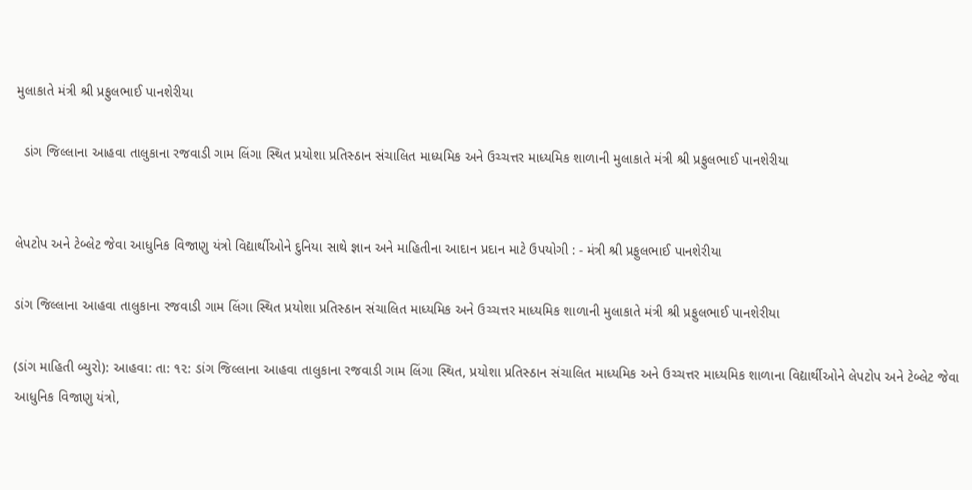મુલાકાતે મંત્રી શ્રી પ્રફુલભાઈ પાનશેરીયા

  ડાંગ જિલ્લાના આહવા તાલુકાના રજવાડી ગામ લિંગા સ્થિત પ્રયોશા પ્રતિસ્ઠાન સંચાલિત માધ્યમિક અને ઉચ્ચત્તર માધ્યમિક શાળાની મુલાકાતે મંત્રી શ્રી પ્રફુલભાઈ પાનશેરીયા


લેપટોપ અને ટેબ્લેટ જેવા આધુનિક વિજાણુ યંત્રો વિદ્યાર્થીઓને દુનિયા સાથે જ્ઞાન અને માહિતીના આદાન પ્રદાન માટે ઉપયોગી : - મંત્રી શ્રી પ્રફુલભાઈ પાનશેરીયા

ડાંગ જિલ્લાના આહવા તાલુકાના રજવાડી ગામ લિંગા સ્થિત પ્રયોશા પ્રતિસ્ઠાન સંચાલિત માધ્યમિક અને ઉચ્ચત્તર માધ્યમિક શાળાની મુલાકાતે મંત્રી શ્રી પ્રફુલભાઈ પાનશેરીયા

(ડાંગ માહિતી બ્યુરો): આહવા: તા: ૧૨: ડાંગ જિલ્લાના આહવા તાલુકાના રજવાડી ગામ લિંગા સ્થિત, પ્રયોશા પ્રતિસ્ઠાન સંચાલિત માધ્યમિક અને ઉચ્ચત્તર માધ્યમિક શાળાના વિદ્યાર્થીઓને લેપટોપ અને ટેબ્લેટ જેવા આધુનિક વિજાણુ યંત્રો,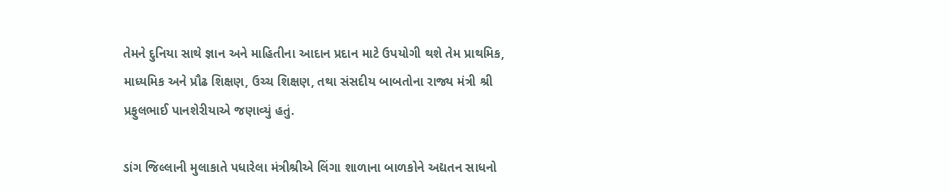તેમને દુનિયા સાથે જ્ઞાન અને માહિતીના આદાન પ્રદાન માટે ઉપયોગી થશે તેમ પ્રાથમિક, માધ્યમિક અને પ્રૌઢ શિક્ષણ, ઉચ્ચ શિક્ષણ, તથા સંસદીય બાબતોના રાજ્ય મંત્રી શ્રી પ્રફુલભાઈ પાનશેરીયાએ જણાવ્યું હતું.

ડાંગ જિલ્લાની મુલાકાતે પધારેલા મંત્રીશ્રીએ લિંગા શાળાના બાળકોને અદ્યતન સાધનો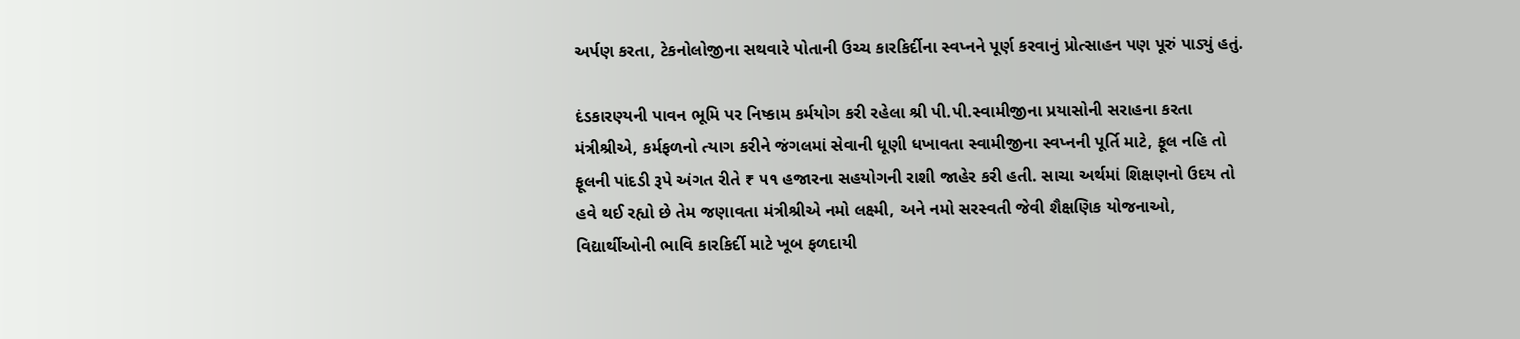અર્પણ કરતા, ટેકનોલોજીના સથવારે પોતાની ઉચ્ચ કારકિર્દીના સ્વપ્નને પૂર્ણ કરવાનું પ્રોત્સાહન પણ પૂરું પાડ્યું હતું.

દંડકારણ્યની પાવન ભૂમિ પર નિષ્કામ કર્મયોગ કરી રહેલા શ્રી પી.પી.સ્વામીજીના પ્રયાસોની સરાહના કરતા મંત્રીશ્રીએ, કર્મફળનો ત્યાગ કરીને જંગલમાં સેવાની ધૂણી ધખાવતા સ્વામીજીના સ્વપ્નની પૂર્તિ માટે, ફૂલ નહિ તો ફૂલની પાંદડી રૂપે અંગત રીતે ₹ ૫૧ હજારના સહયોગની રાશી જાહેર કરી હતી. સાચા અર્થમાં શિક્ષણનો ઉદય તો હવે થઈ રહ્યો છે તેમ જણાવતા મંત્રીશ્રીએ નમો લક્ષ્મી, અને નમો સરસ્વતી જેવી શૈક્ષણિક યોજનાઓ, વિદ્યાર્થીઓની ભાવિ કારકિર્દી માટે ખૂબ ફળદાયી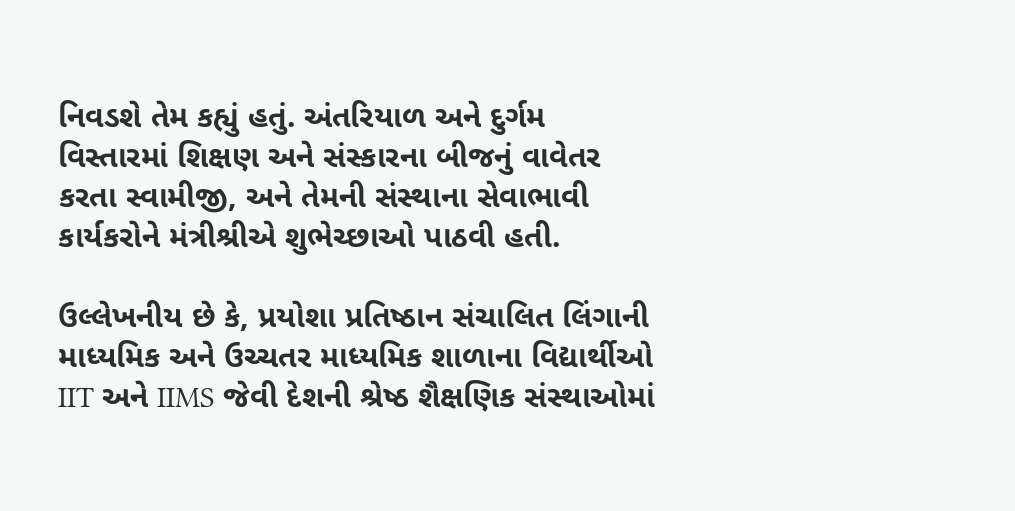નિવડશે તેમ કહ્યું હતું. અંતરિયાળ અને દુર્ગમ વિસ્તારમાં શિક્ષણ અને સંસ્કારના બીજનું વાવેતર કરતા સ્વામીજી, અને તેમની સંસ્થાના સેવાભાવી કાર્યકરોને મંત્રીશ્રીએ શુભેચ્છાઓ પાઠવી હતી.

ઉલ્લેખનીય છે કે, પ્રયોશા પ્રતિષ્ઠાન સંચાલિત લિંગાની માધ્યમિક અને ઉચ્ચતર માધ્યમિક શાળાના વિદ્યાર્થીઓ IIT અને IIMS જેવી દેશની શ્રેષ્ઠ શૈક્ષણિક સંસ્થાઓમાં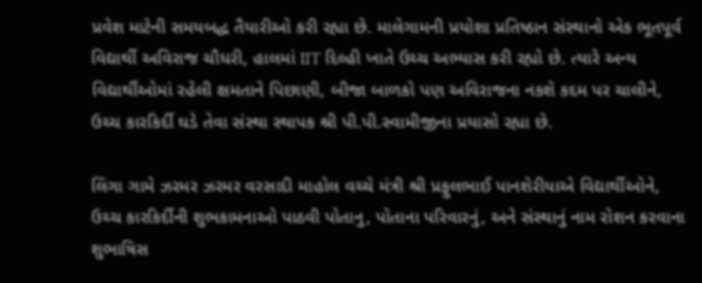પ્રવેશ માટેની સમયબદ્ધ તૈયારીઓ કરી રહ્યા છે. માલેગામની પ્રયોશા પ્રતિષ્ઠાન સંસ્થાનો એક ભૂતપૂર્વ વિદ્યાર્થી અવિરાજ ચૌધરી, હાલમાં IIT દિલ્હી ખાતે ઉચ્ચ અભ્યાસ કરી રહ્યો છે. ત્યારે અન્ય વિદ્યાર્થીઓમાં રહેલી ક્ષમતાને પિછાણી, બીજા બાળકો પણ અવિરાજના નકશે કદમ પર ચાલીને, ઉચ્ચ કારકિર્દી ઘડે તેવા સંસ્થા સ્થાપક શ્રી પી.પી.સ્વામીજીના પ્રયાસો રહ્યા છે.

લિંગા ગામે ઝરમર ઝરમર વરસાદી માહોલ વચ્ચે મંત્રી શ્રી પ્રફુલભાઈ પાનશેરીયાએ વિદ્યાર્થીઓને, ઉચ્ચ કારકિર્દીની શુભકામનાઓ પાઠવી પોતાનુ, પોતાના પરિવારનું, અને સંસ્થાનું નામ રોશન કરવાના શુભાષિસ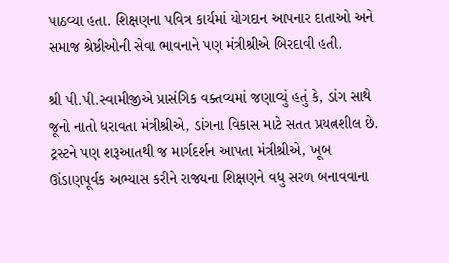પાઠવ્યા હતા. શિક્ષણના પવિત્ર કાર્યમાં યોગદાન આપનાર દાતાઓ અને સમાજ શ્રેષ્ઠીઓની સેવા ભાવનાને પણ મંત્રીશ્રીએ બિરદાવી હતી.

શ્રી પી.પી.સ્વામીજીએ પ્રાસંગિક વક્તવ્યમાં જણાવ્યું હતું કે, ડાંગ સાથે જૂનો નાતો ધરાવતા મંત્રીશ્રીએ, ડાંગના વિકાસ માટે સતત પ્રયત્નશીલ છે. ટ્રસ્ટને પણ શરૂઆતથી જ માર્ગદર્શન આપતા મંત્રીશ્રીએ, ખૂબ ઊંડાણપૂર્વક અભ્યાસ કરીને રાજ્યના શિક્ષણને વધુ સરળ બનાવવાના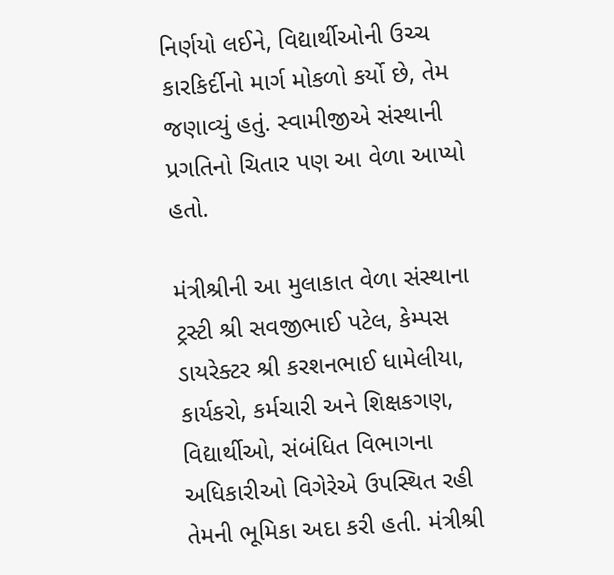નિર્ણયો લઈને, વિદ્યાર્થીઓની ઉચ્ચ કારકિર્દીનો માર્ગ મોકળો કર્યો છે, તેમ જણાવ્યું હતું. સ્વામીજીએ સંસ્થાની પ્રગતિનો ચિતાર પણ આ વેળા આપ્યો હતો.

મંત્રીશ્રીની આ મુલાકાત વેળા સંસ્થાના ટ્રસ્ટી શ્રી સવજીભાઈ પટેલ, કેમ્પસ ડાયરેક્ટર શ્રી કરશનભાઈ ધામેલીયા, કાર્યકરો, કર્મચારી અને શિક્ષકગણ, વિદ્યાર્થીઓ, સંબંધિત વિભાગના અધિકારીઓ વિગેરેએ ઉપસ્થિત રહી તેમની ભૂમિકા અદા કરી હતી. મંત્રીશ્રી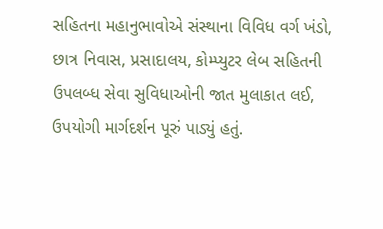સહિતના મહાનુભાવોએ સંસ્થાના વિવિધ વર્ગ ખંડો, છાત્ર નિવાસ, પ્રસાદાલય, કોમ્પ્યુટર લેબ સહિતની ઉપલબ્ધ સેવા સુવિધાઓની જાત મુલાકાત લઈ, ઉપયોગી માર્ગદર્શન પૂરું પાડ્યું હતું.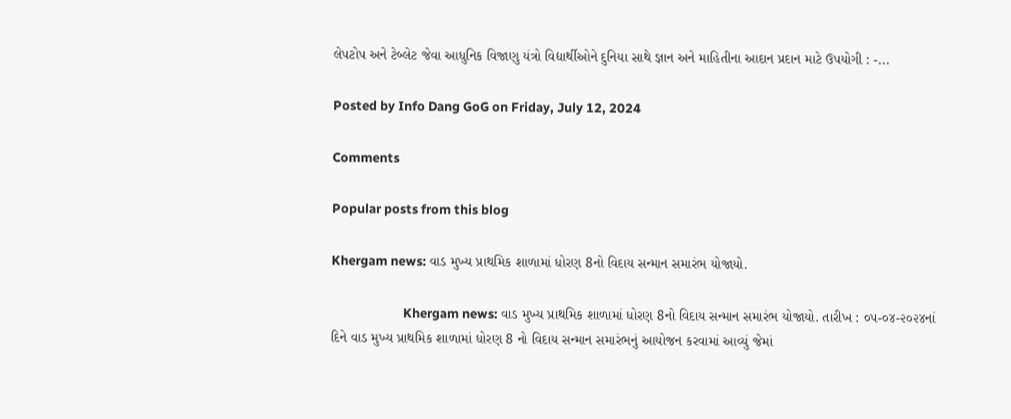લેપટોપ અને ટેબ્લેટ જેવા આધુનિક વિજાણુ યંત્રો વિદ્યાર્થીઓને દુનિયા સાથે જ્ઞાન અને માહિતીના આદાન પ્રદાન માટે ઉપયોગી : -...

Posted by Info Dang GoG on Friday, July 12, 2024

Comments

Popular posts from this blog

Khergam news: વાડ મુખ્ય પ્રાથમિક શાળામાં ધોરણ 8નો વિદાય સન્માન સમારંભ યોજાયો.

                        Khergam news: વાડ મુખ્ય પ્રાથમિક શાળામાં ધોરણ 8નો વિદાય સન્માન સમારંભ યોજાયો. તારીખ : ૦૫-૦૪-૨૦૨૪નાં દિને વાડ મુખ્ય પ્રાથમિક શાળામાં ધોરણ 8 નો વિદાય સન્માન સમારંભનું આયોજન કરવામાં આવ્યું જેમાં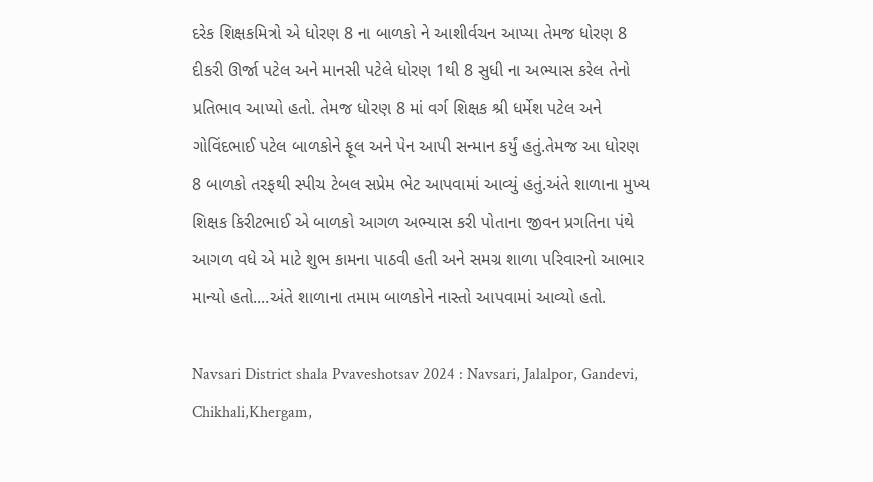દરેક શિક્ષકમિત્રો એ ધોરણ 8 ના બાળકો ને આશીર્વચન આપ્યા તેમજ ધોરણ 8 દીકરી ઊર્જા પટેલ અને માનસી પટેલે ધોરણ 1થી 8 સુધી ના અભ્યાસ કરેલ તેનો પ્રતિભાવ આપ્યો હતો. તેમજ ધોરણ 8 માં વર્ગ શિક્ષક શ્રી ધર્મેશ પટેલ અને ગોવિંદભાઈ પટેલ બાળકોને ફૂલ અને પેન આપી સન્માન કર્યું હતું.તેમજ આ ધોરણ 8 બાળકો તરફથી સ્પીચ ટેબલ સપ્રેમ ભેટ આપવામાં આવ્યું હતું.અંતે શાળાના મુખ્ય શિક્ષક કિરીટભાઈ એ બાળકો આગળ અભ્યાસ કરી પોતાના જીવન પ્રગતિના પંથે આગળ વધે એ માટે શુભ કામના પાઠવી હતી અને સમગ્ર શાળા પરિવારનો આભાર માન્યો હતો....અંતે શાળાના તમામ બાળકોને નાસ્તો આપવામાં આવ્યો હતો.

Navsari District shala Pvaveshotsav 2024 : Navsari, Jalalpor, Gandevi, Chikhali,Khergam,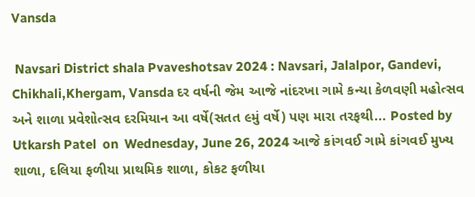Vansda

 Navsari District shala Pvaveshotsav 2024 : Navsari, Jalalpor, Gandevi, Chikhali,Khergam, Vansda દર વર્ષની જેમ આજે નાંદરખા ગામે કન્યા કેળવણી મહોત્સવ અને શાળા પ્રવેશોત્સવ દરમિયાન આ વર્ષે(સતત ૯મું વર્ષે) પણ મારા તરફથી... Posted by  Utkarsh Patel  on  Wednesday, June 26, 2024 આજે કાંગવઈ ગામે કાંગવઈ મુખ્ય શાળા, દલિયા ફળીયા પ્રાથમિક શાળા, કોકટ ફળીયા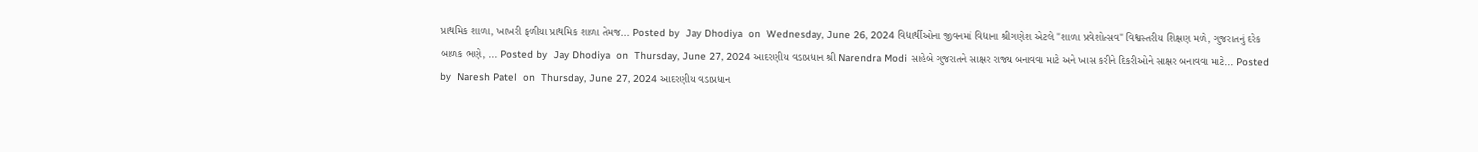પ્રાથમિક શાળા, ખાખરી ફળીયા પ્રાથમિક શાળા તેમજ... Posted by  Jay Dhodiya  on  Wednesday, June 26, 2024 વિદ્યાર્થીઓના જીવનમાં વિદ્યાના શ્રીગણેશ એટલે "શાળા પ્રવેશોત્સવ" વિશ્વસ્તરીય શિક્ષણ મળે, ગુજરાતનું દરેક બાળક ભણે, ... Posted by  Jay Dhodiya  on  Thursday, June 27, 2024 આદરણીય વડાપ્રધાન શ્રી Narendra Modi સાહેબે ગુજરાતને સાક્ષર રાજ્ય બનાવવા માટે અને ખાસ કરીને દિકરીઓને સાક્ષર બનાવવા માટે... Posted by  Naresh Patel  on  Thursday, June 27, 2024 આદરણીય વડાપ્રધાન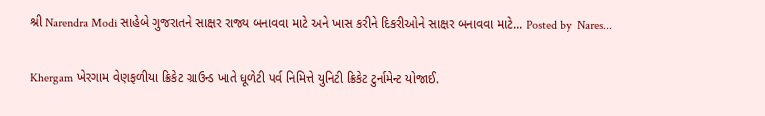શ્રી Narendra Modi સાહેબે ગુજરાતને સાક્ષર રાજ્ય બનાવવા માટે અને ખાસ કરીને દિકરીઓને સાક્ષર બનાવવા માટે... Posted by  Nares...

Khergam ખેરગામ વેણફળીયા ક્રિકેટ ગ્રાઉન્ડ ખાતે ધૂળેટી પર્વ નિમિત્તે યુનિટી ક્રિકેટ ટુર્નામેન્ટ યોજાઈ.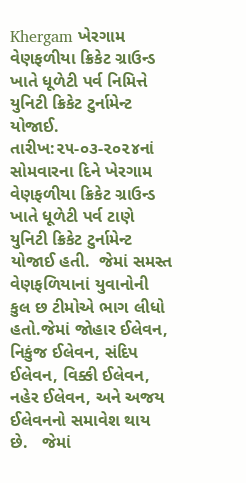Khergam ખેરગામ વેણફળીયા ક્રિકેટ ગ્રાઉન્ડ ખાતે ધૂળેટી પર્વ નિમિત્તે યુનિટી ક્રિકેટ ટુર્નામેન્ટ યોજાઈ. તારીખ:૨૫-૦૩-૨૦૨૪નાં સોમવારના દિને ખેરગામ વેણફળીયા ક્રિકેટ ગ્રાઉન્ડ ખાતે ધૂળેટી પર્વ ટાણે યુનિટી ક્રિકેટ ટુર્નામેન્ટ યોજાઈ હતી.  જેમાં સમસ્ત વેણફળિયાનાં યુવાનોની કુલ છ ટીમોએ ભાગ લીધો હતો.જેમાં જોહાર ઈલેવન, નિકુંજ ઈલેવન, સંદિપ ઈલેવન, વિક્કી ઈલેવન, નહેર ઈલેવન, અને અજય ઈલેવનનો સમાવેશ થાય છે.   જેમાં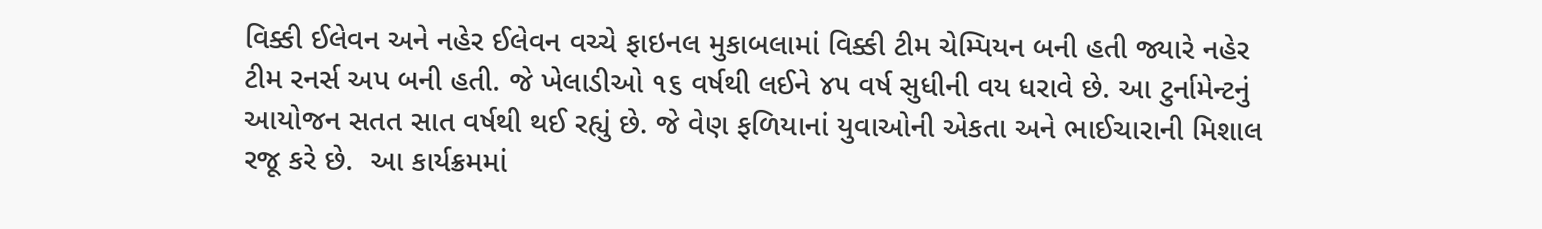વિક્કી ઈલેવન અને નહેર ઈલેવન વચ્ચે ફાઇનલ મુકાબલામાં વિક્કી ટીમ ચેમ્પિયન બની હતી જ્યારે નહેર ટીમ રનર્સ અપ બની હતી. જે ખેલાડીઓ ૧૬ વર્ષથી લઈને ૪૫ વર્ષ સુધીની વય ધરાવે છે. આ ટુર્નામેન્ટનું  આયોજન સતત સાત વર્ષથી થઈ રહ્યું છે. જે વેણ ફળિયાનાં યુવાઓની એકતા અને ભાઈચારાની મિશાલ રજૂ કરે છે.  આ કાર્યક્રમમાં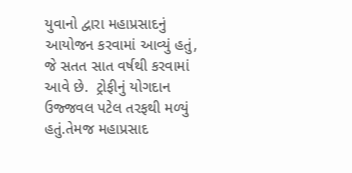યુવાનો દ્વારા મહાપ્રસાદનું આયોજન કરવામાં આવ્યું હતું, જે સતત સાત વર્ષથી કરવામાં આવે છે.  ટ્રોફીનું યોગદાન ઉજ્જવલ પટેલ તરફથી મળ્યું હતું.તેમજ મહાપ્રસાદ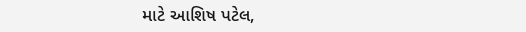માટે આશિષ પટેલ,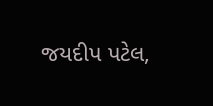જયદીપ પટેલ,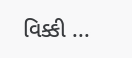વિક્કી ...